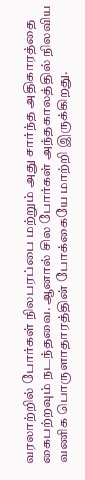வரலாற்றில் போர்கள் நிலபரப்பை மற்றும் அது சார்ந்த அதிகாரத்தை கைபற்றவும் நடந்தவை. ஆனால் சில போர்கள் அந்தகாலத்தில் நிலவிய வணிக பொருளாதாரத்தின் போக்கையே மாற்றி இருக்கிறது.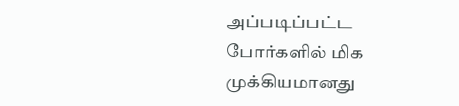அப்படிப்பட்ட போர்களில் மிக முக்கியமானது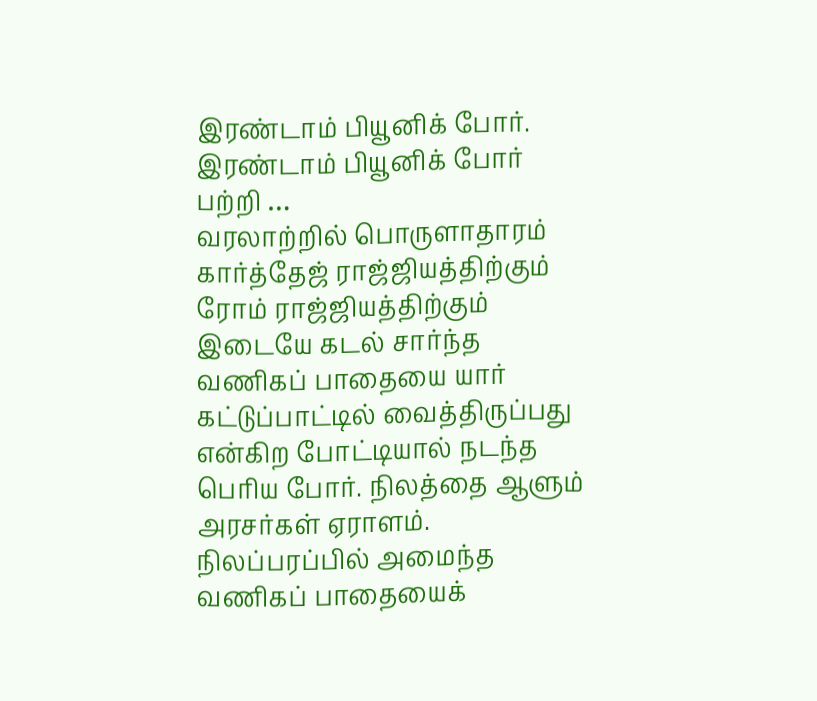இரண்டாம் பியூனிக் போர். இரண்டாம் பியூனிக் போர் பற்றி …
வரலாற்றில் பொருளாதாரம்
கார்த்தேஜ் ராஜ்ஜியத்திற்கும் ரோம் ராஜ்ஜியத்திற்கும் இடையே கடல் சார்ந்த வணிகப் பாதையை யார் கட்டுப்பாட்டில் வைத்திருப்பது என்கிற போட்டியால் நடந்த பெரிய போர். நிலத்தை ஆளும் அரசர்கள் ஏராளம். நிலப்பரப்பில் அமைந்த வணிகப் பாதையைக்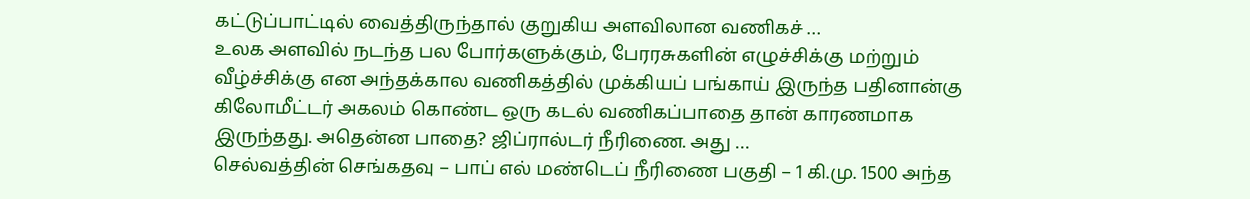கட்டுப்பாட்டில் வைத்திருந்தால் குறுகிய அளவிலான வணிகச் …
உலக அளவில் நடந்த பல போர்களுக்கும், பேரரசுகளின் எழுச்சிக்கு மற்றும் வீழ்ச்சிக்கு என அந்தக்கால வணிகத்தில் முக்கியப் பங்காய் இருந்த பதினான்கு கிலோமீட்டர் அகலம் கொண்ட ஒரு கடல் வணிகப்பாதை தான் காரணமாக இருந்தது. அதென்ன பாதை? ஜிப்ரால்டர் நீரிணை. அது …
செல்வத்தின் செங்கதவு – பாப் எல் மண்டெப் நீரிணை பகுதி – 1 கி.மு. 1500 அந்த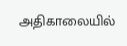அதிகாலையில்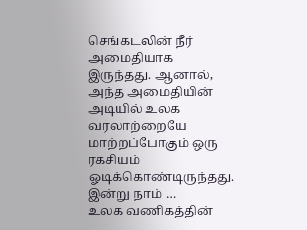செங்கடலின் நீர் அமைதியாக இருந்தது. ஆனால், அந்த அமைதியின் அடியில் உலக வரலாற்றையே மாற்றப்போகும் ஒரு ரகசியம் ஓடிக்கொண்டிருந்தது. இன்று நாம் …
உலக வணிகத்தின்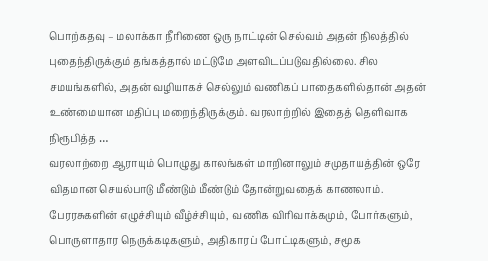பொற்கதவு – மலாக்கா நீரிணை ஒரு நாட்டின் செல்வம் அதன் நிலத்தில் புதைந்திருக்கும் தங்கத்தால் மட்டுமே அளவிடப்படுவதில்லை. சில சமயங்களில், அதன் வழியாகச் செல்லும் வணிகப் பாதைகளில்தான் அதன் உண்மையான மதிப்பு மறைந்திருக்கும். வரலாற்றில் இதைத் தெளிவாக நிரூபித்த …
வரலாற்றை ஆராயும் பொழுது காலங்கள் மாறினாலும் சமுதாயத்தின் ஒரே விதமான செயல்பாடு மீண்டும் மீண்டும் தோன்றுவதைக் காணலாம். பேரரசுகளின் எழுச்சியும் வீழ்ச்சியும், வணிக விரிவாக்கமும், போர்களும், பொருளாதார நெருக்கடிகளும், அதிகாரப் போட்டிகளும், சமூக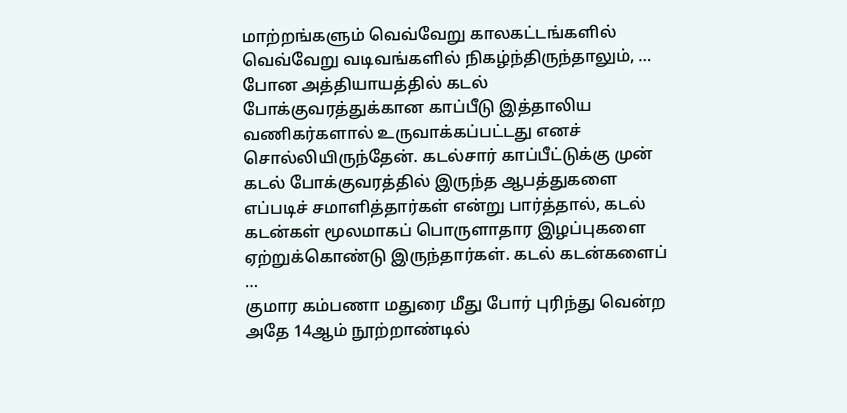மாற்றங்களும் வெவ்வேறு காலகட்டங்களில் வெவ்வேறு வடிவங்களில் நிகழ்ந்திருந்தாலும், …
போன அத்தியாயத்தில் கடல் போக்குவரத்துக்கான காப்பீடு இத்தாலிய வணிகர்களால் உருவாக்கப்பட்டது எனச் சொல்லியிருந்தேன். கடல்சார் காப்பீட்டுக்கு முன் கடல் போக்குவரத்தில் இருந்த ஆபத்துகளை எப்படிச் சமாளித்தார்கள் என்று பார்த்தால், கடல் கடன்கள் மூலமாகப் பொருளாதார இழப்புகளை ஏற்றுக்கொண்டு இருந்தார்கள். கடல் கடன்களைப் …
குமார கம்பணா மதுரை மீது போர் புரிந்து வென்ற அதே 14ஆம் நூற்றாண்டில்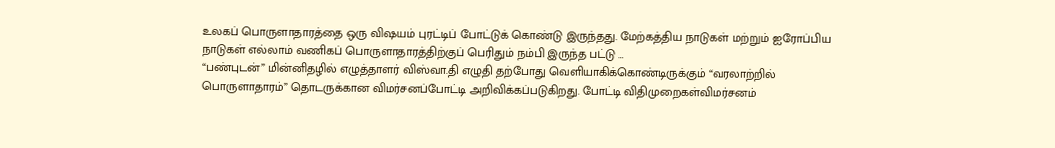உலகப் பொருளாதாரத்தை ஒரு விஷயம் புரட்டிப் போட்டுக் கொண்டு இருந்தது. மேற்கத்திய நாடுகள் மற்றும் ஐரோப்பிய நாடுகள் எல்லாம் வணிகப் பொருளாதாரத்திற்குப் பெரிதும் நம்பி இருந்த பட்டு …
“பண்புடன்” மின்னிதழில் எழுத்தாளர் விஸ்வா.தி எழுதி தற்போது வெளியாகிக்கொண்டிருக்கும் “வரலாற்றில் பொருளாதாரம்” தொடருக்கான விமர்சனப்போட்டி அறிவிக்கப்படுகிறது. போட்டி விதிமுறைகள்விமர்சனம்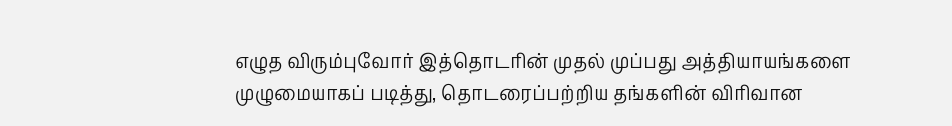எழுத விரும்புவோர் இத்தொடரின் முதல் முப்பது அத்தியாயங்களை முழுமையாகப் படித்து, தொடரைப்பற்றிய தங்களின் விரிவான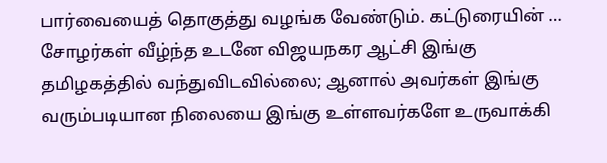பார்வையைத் தொகுத்து வழங்க வேண்டும். கட்டுரையின் …
சோழர்கள் வீழ்ந்த உடனே விஜயநகர ஆட்சி இங்கு தமிழகத்தில் வந்துவிடவில்லை; ஆனால் அவர்கள் இங்கு வரும்படியான நிலையை இங்கு உள்ளவர்களே உருவாக்கி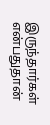இருந்தார்கள் என்பதுதான்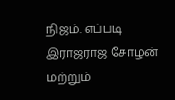நிஜம். எப்படி இராஜராஜ சோழன் மற்றும்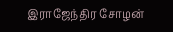இராஜேந்திர சோழன்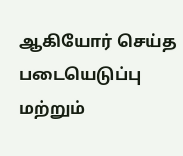ஆகியோர் செய்த படையெடுப்பு மற்றும்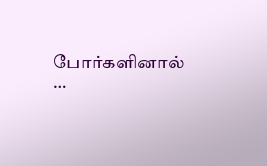போர்களினால் …